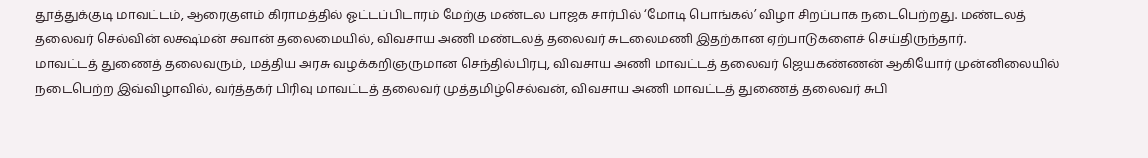தூத்துக்குடி மாவட்டம், ஆரைகுளம் கிராமத்தில் ஓட்டப்பிடாரம் மேற்கு மண்டல பாஜக சார்பில் ‘மோடி பொங்கல்’ விழா சிறப்பாக நடைபெற்றது. மண்டலத் தலைவர் செல்வின் லக்ஷ்மன் சவான் தலைமையில், விவசாய அணி மண்டலத் தலைவர் சுடலைமணி இதற்கான ஏற்பாடுகளைச் செய்திருந்தார்.
மாவட்டத் துணைத் தலைவரும், மத்திய அரசு வழக்கறிஞருமான செந்தில்பிரபு, விவசாய அணி மாவட்டத் தலைவர் ஜெயகண்ணன் ஆகியோர் முன்னிலையில் நடைபெற்ற இவ்விழாவில், வர்த்தகர் பிரிவு மாவட்டத் தலைவர் முத்தமிழ்செல்வன், விவசாய அணி மாவட்டத் துணைத் தலைவர் சுபி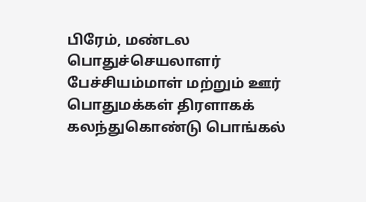பிரேம், மண்டல பொதுச்செயலாளர் பேச்சியம்மாள் மற்றும் ஊர் பொதுமக்கள் திரளாகக் கலந்துகொண்டு பொங்கல்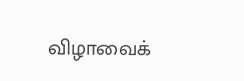விழாவைக்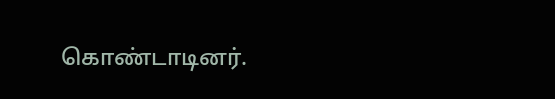கொண்டாடினர்.